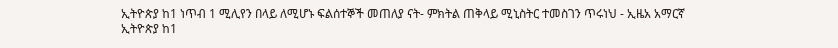ኢትዮጵያ ከ1 ነጥብ 1 ሚሊየን በላይ ለሚሆኑ ፍልሰተኞች መጠለያ ናት- ምክትል ጠቅላይ ሚኒስትር ተመስገን ጥሩነህ - ኢዜአ አማርኛ
ኢትዮጵያ ከ1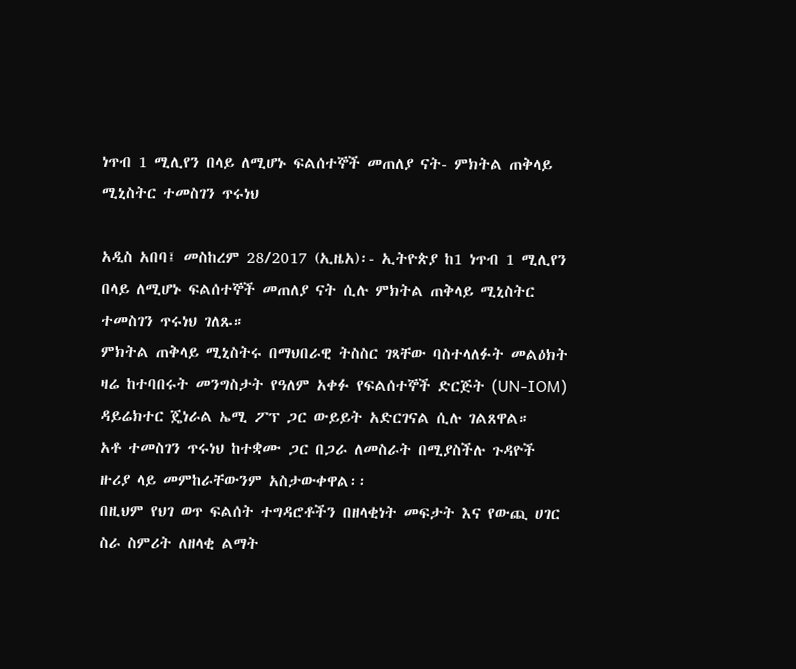ነጥብ 1 ሚሊየን በላይ ለሚሆኑ ፍልሰተኞች መጠለያ ናት- ምክትል ጠቅላይ ሚኒስትር ተመስገን ጥሩነህ

አዲስ አበባ፤ መስከረም 28/2017 (ኢዜአ)፡- ኢትዮጵያ ከ1 ነጥብ 1 ሚሊየን በላይ ለሚሆኑ ፍልሰተኞች መጠለያ ናት ሲሉ ምክትል ጠቅላይ ሚኒስትር ተመስገን ጥሩነህ ገለጹ።
ምክትል ጠቅላይ ሚኒስትሩ በማህበራዊ ትስስር ገጻቸው ባስተላለፉት መልዕክት ዛሬ ከተባበሩት መንግስታት የዓለም አቀፉ የፍልሰተኞች ድርጅት (UN-IOM) ዳይሬክተር ጄነራል ኤሚ ፖፕ ጋር ውይይት አድርገናል ሲሉ ገልጸዋል።
አቶ ተመስገን ጥሩነህ ከተቋሙ ጋር በጋራ ለመስራት በሚያስችሉ ጉዳዮች ዙሪያ ላይ መምከራቸውንም አስታውቀዋል፡፡
በዚህም የህገ ወጥ ፍልሰት ተግዳሮቶችን በዘላቂነት መፍታት እና የውጪ ሀገር ስራ ስምሪት ለዘላቂ ልማት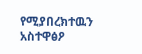የሚያበረክተዉን አስተዋፅዖ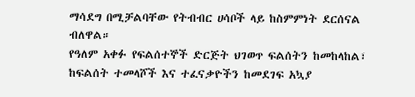ማሳደግ በሚቻልባቸው የትብብር ሀሳቦች ላይ ከስምምነት ደርሰናል ብለዋል።
የዓለም አቀፉ የፍልሰተኞች ድርጅት ህገወጥ ፍልሰትን ከመከላከል፣ ከፍልሰት ተመላሾች እና ተፈናቃዮችን ከመደገፍ አኳያ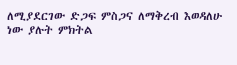ለሚያደርገው ድጋፍ ምስጋና ለማቅረብ እወዳለሁ ነው ያሉት ምክትል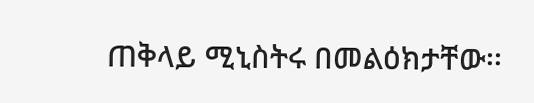ጠቅላይ ሚኒስትሩ በመልዕክታቸው፡፡